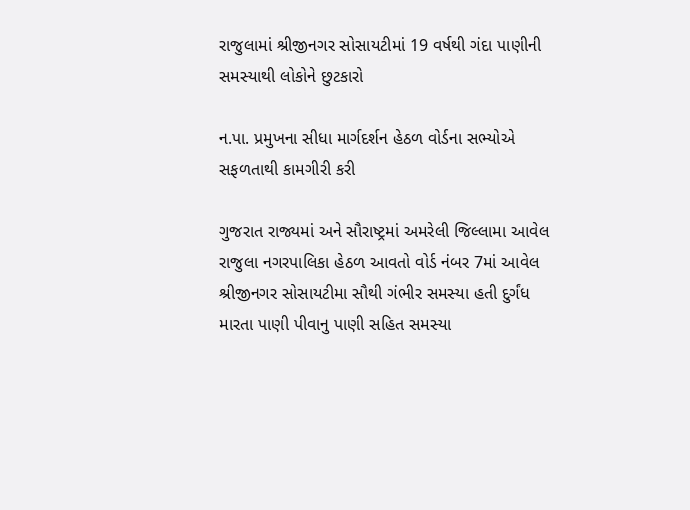રાજુલામાં શ્રીજીનગર સોસાયટીમાં 19 વર્ષથી ગંદા પાણીની સમસ્યાથી લોકોને છુટકારો

ન.પા. પ્રમુખના સીધા માર્ગદર્શન હેઠળ વોર્ડના સભ્યોએ સફળતાથી કામગીરી કરી

ગુજરાત રાજ્યમાં અને સૌરાષ્ટ્રમાં અમરેલી જિલ્લામા આવેલ રાજુલા નગરપાલિકા હેઠળ આવતો વોર્ડ નંબર 7માં આવેલ શ્રીજીનગર સોસાયટીમા સૌથી ગંભીર સમસ્યા હતી દુર્ગંધ મારતા પાણી પીવાનુ પાણી સહિત સમસ્યા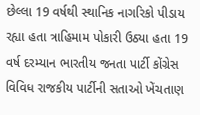છેલ્લા 19 વર્ષથી સ્થાનિક નાગરિકો પીડાય રહ્યા હતા ત્રાહિમામ પોકારી ઉઠ્યા હતા 19 વર્ષ દરમ્યાન ભારતીય જનતા પાર્ટી કોંગ્રેસ વિવિધ રાજકીય પાર્ટીની સતાઓ ખેંચતાણ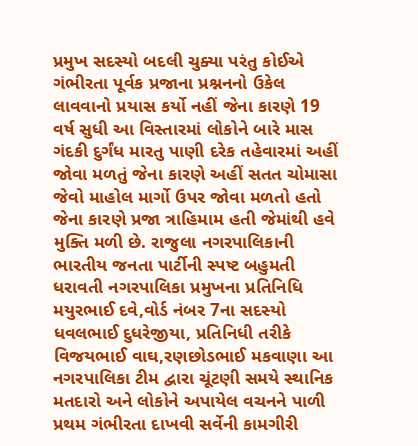પ્રમુખ સદસ્યો બદલી ચુક્યા પરંતુ કોઈએ ગંભીરતા પૂર્વક પ્રજાના પ્રશ્નનનો ઉકેલ લાવવાનો પ્રયાસ કર્યો નહીં જેના કારણે 19 વર્ષ સુધી આ વિસ્તારમાં લોકોને બારે માસ ગંદકી દુર્ગંધ મારતુ પાણી દરેક તહેવારમાં અહીં જોવા મળતું જેના કારણે અહીં સતત ચોમાસા જેવો માહોલ માર્ગો ઉપર જોવા મળતો હતો જેના કારણે પ્રજા ત્રાહિમામ હતી જેમાંથી હવે મુક્તિ મળી છે. રાજુલા નગરપાલિકાની ભારતીય જનતા પાર્ટીની સ્પષ્ટ બહુમતી ધરાવતી નગરપાલિકા પ્રમુખના પ્રતિનિધિ મયુરભાઈ દવે,વોર્ડ નંબર 7ના સદસ્યો ધવલભાઈ દુધરેજીયા, પ્રતિનિધી તરીકે વિજયભાઈ વાઘ,રણછોડભાઈ મકવાણા આ નગરપાલિકા ટીમ દ્વારા ચૂંટણી સમયે સ્થાનિક મતદારો અને લોકોને અપાયેલ વચનને પાળી પ્રથમ ગંભીરતા દાખવી સર્વેની કામગીરી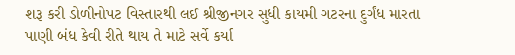શરૂ કરી ડોળીનોપટ વિસ્તારથી લઈ શ્રીજીનગર સુધી કાયમી ગટરના દુર્ગંધ મારતા પાણી બંધ કેવી રીતે થાય તે માટે સર્વે કર્યા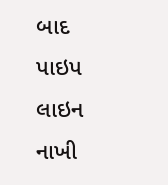બાદ પાઇપ લાઇન નાખી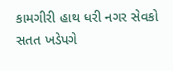કામગીરી હાથ ધરી નગર સેવકો સતત ખડેપગે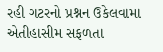રહી ગટરનો પ્રશ્નન ઉકેલવામા એતીહાસીમ સફળતા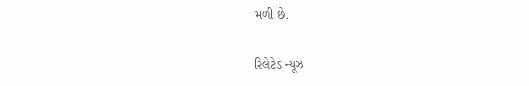મળી છે.

રિલેટેડ ન્યૂઝ